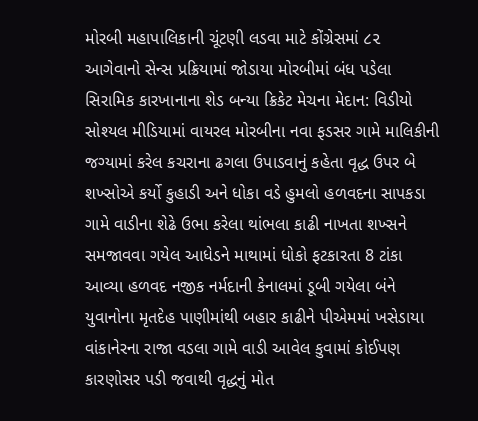મોરબી મહાપાલિકાની ચૂંટણી લડવા માટે કોંગ્રેસમાં ૮૨ આગેવાનો સેન્સ પ્રક્રિયામાં જોડાયા મોરબીમાં બંધ પડેલા સિરામિક કારખાનાના શેડ બન્યા ક્રિકેટ મેચના મેદાન: વિડીયો સોશ્યલ મીડિયામાં વાયરલ મોરબીના નવા ફડસર ગામે માલિકીની જગ્યામાં કરેલ કચરાના ઢગલા ઉપાડવાનું કહેતા વૃદ્ધ ઉપર બે શખ્સોએ કર્યો કુહાડી અને ધોકા વડે હુમલો હળવદના સાપકડા ગામે વાડીના શેઢે ઉભા કરેલા થાંભલા કાઢી નાખતા શખ્સને સમજાવવા ગયેલ આધેડને માથામાં ધોકો ફટકારતા 8 ટાંકા આવ્યા હળવદ નજીક નર્મદાની કેનાલમાં ડૂબી ગયેલા બંને યુવાનોના મૃતદેહ પાણીમાંથી બહાર કાઢીને પીએમમાં ખસેડાયા વાંકાનેરના રાજા વડલા ગામે વાડી આવેલ કુવામાં કોઈપણ કારણોસર પડી જવાથી વૃદ્ધનું મોત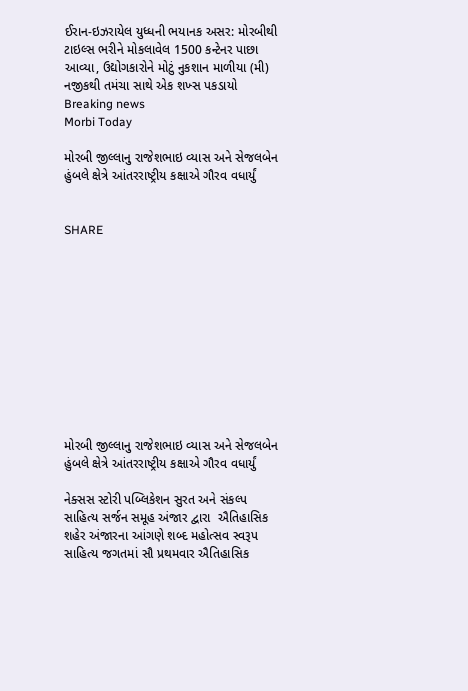ઈરાન-ઇઝરાયેલ યુધ્ધની ભયાનક અસર: મોરબીથી ટાઇલ્સ ભરીને મોકલાવેલ 1500 કન્ટેનર પાછા આવ્યા, ઉદ્યોગકારોને મોટું નુકશાન માળીયા (મી) નજીકથી તમંચા સાથે એક શખ્સ પકડાયો
Breaking news
Morbi Today

મોરબી જીલ્લાનુ રાજેશભાઇ વ્યાસ અને સેજલબેન હુંબલે ક્ષેત્રે આંતરરાષ્ટ્રીય કક્ષાએ ગૌરવ વધાર્યું


SHARE











મોરબી જીલ્લાનુ રાજેશભાઇ વ્યાસ અને સેજલબેન હુંબલે ક્ષેત્રે આંતરરાષ્ટ્રીય કક્ષાએ ગૌરવ વધાર્યું

નેક્સસ સ્ટોરી પબ્લિકેશન સુરત અને સંકલ્પ સાહિત્ય સર્જન સમૂહ અંજાર દ્વારા  ઐતિહાસિક શહેર અંજારના આંગણે શબ્દ મહોત્સવ સ્વરૂપ સાહિત્ય જગતમાં સૌ પ્રથમવાર ઐતિહાસિક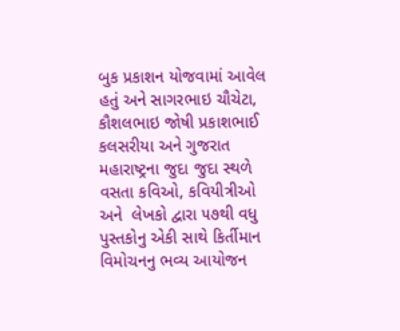બુક પ્રકાશન યોજવામાં આવેલ હતું અને સાગરભાઇ ચૌચેટા, કૌશલભાઇ જોષી પ્રકાશભાઈ કલસરીયા અને ગુજરાત મહારાષ્ટ્રના જુદા જુદા સ્થળે વસતા કવિઓ, કવિયીત્રીઓ અને  લેખકો દ્વારા ૫૭થી વધુ પુસ્તકોનુ એકી સાથે કિર્તીમાન વિમોચનનુ ભવ્ય આયોજન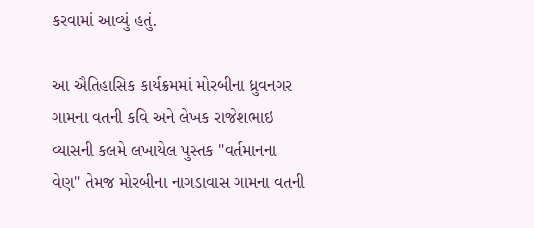કરવામાં આવ્યું હતું.

આ ઐતિહાસિક કાર્યક્રમમાં મોરબીના ધ્રુવનગર ગામના વતની કવિ અને લેખક રાજેશભાઇ વ્યાસની કલમે લખાયેલ પુસ્તક "વર્તમાનના વેણ" તેમજ મોરબીના નાગડાવાસ ગામના વતની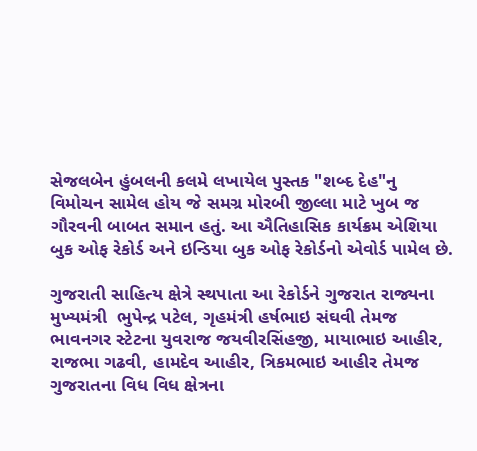સેજલબેન હુંબલની કલમે લખાયેલ પુસ્તક "શબ્દ દેહ"નુ વિમોચન સામેલ હોય જે સમગ્ર મોરબી જીલ્લા માટે ખુબ જ ગૌરવની બાબત સમાન હતું. આ ઐતિહાસિક કાર્યક્રમ એશિયા બુક ઓફ રેકોર્ડ અને ઇન્ડિયા બુક ઓફ રેકોર્ડનો એવોર્ડ પામેલ છે.

ગુજરાતી સાહિત્ય ક્ષેત્રે સ્થપાતા આ રેકોર્ડને ગુજરાત રાજ્યના મુખ્યમંત્રી  ભુપેન્દ્ર પટેલ, ગૃહમંત્રી હર્ષભાઇ સંઘવી તેમજ ભાવનગર સ્ટેટના યુવરાજ જયવીરસિંહજી, માયાભાઇ આહીર, રાજભા ગઢવી, હામદેવ આહીર, ત્રિકમભાઇ આહીર તેમજ ગુજરાતના વિધ વિધ ક્ષેત્રના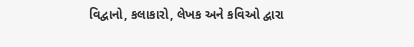વિદ્વાનો, કલાકારો, લેખક અને કવિઓ દ્વારા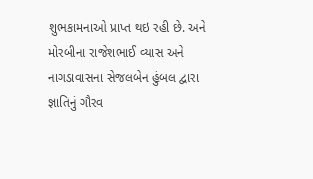શુભકામનાઓ પ્રાપ્ત થઇ રહી છે. અને મોરબીના રાજેશભાઈ વ્યાસ અને નાગડાવાસના સેજલબેન હુંબલ દ્વારા જ્ઞાતિનું ગૌરવ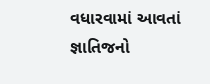વધારવામાં આવતાં જ્ઞાતિજનો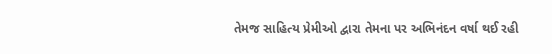તેમજ સાહિત્ય પ્રેમીઓ દ્વારા તેમના પર અભિનંદન વર્ષા થઈ રહી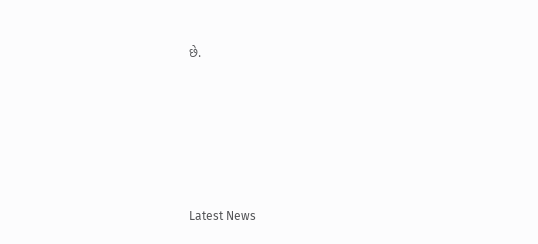છે.






Latest News